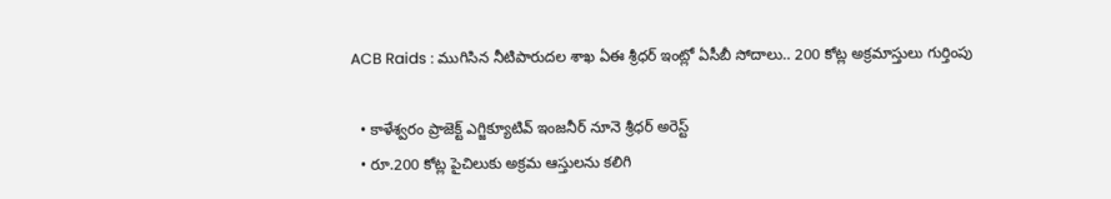ACB Raids : ముగిసిన నీటిపారుదల శాఖ ఏఈ శ్రీధర్‌ ఇంట్లో ఏసీబీ సోదాలు.. 200 కోట్ల అక్రమాస్తులు గుర్తింపు

  • కాళేశ్వరం ప్రాజెక్ట్‌ ఎగ్జిక్యూటివ్‌ ఇంజనీర్‌ నూనె శ్రీధర్‌ అరెస్ట్‌
  • రూ.200 కోట్ల పైచిలుకు అక్రమ ఆస్తులను కలిగి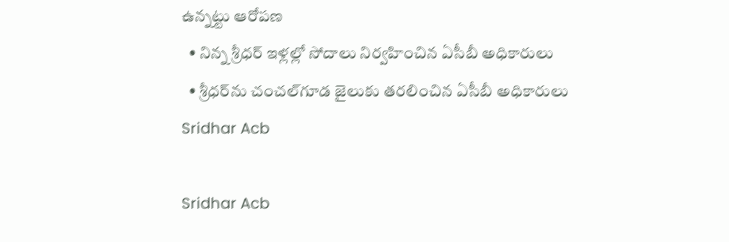ఉన్నట్టు ఆరోపణ
  • నిన్న శ్రీధర్‌ ఇళ్లల్లో సోదాలు నిర్వహించిన ఏసీబీ అధికారులు
  • శ్రీధర్‌ను చంచల్‌గూడ జైలుకు తరలించిన ఏసీబీ అధికారులు
Sridhar Acb

Sridhar Acb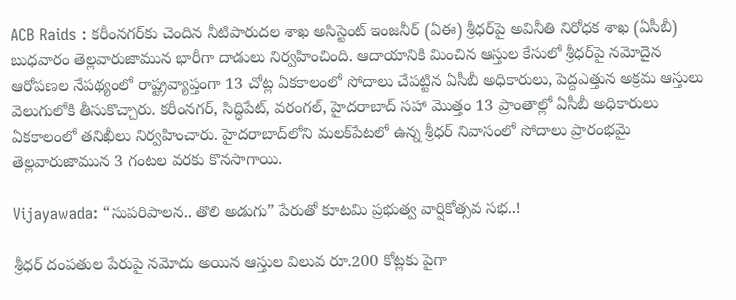ACB Raids : కరీంనగర్‌కు చెందిన నీటిపారుదల శాఖ అసిస్టెంట్ ఇంజనీర్ (ఏఈ) శ్రీధర్‌పై అవినీతి నిరోధక శాఖ (ఏసీబీ) బుధవారం తెల్లవారుజామున భారీగా దాడులు నిర్వహించింది. ఆదాయానికి మించిన ఆస్తుల కేసులో శ్రీధర్‌పై నమోదైన ఆరోపణల నేపథ్యంలో రాష్ట్రవ్యాప్తంగా 13 చోట్ల ఏకకాలంలో సోదాలు చేపట్టిన ఏసీబీ అధికారులు, పెద్దఎత్తున అక్రమ ఆస్తులు వెలుగులోకి తీసుకొచ్చారు. కరీంనగర్, సిద్ధిపేట్, వరంగల్, హైదరాబాద్‌ సహా మొత్తం 13 ప్రాంతాల్లో ఏసీబీ అధికారులు ఏకకాలంలో తనిఖీలు నిర్వహించారు. హైదరాబాద్‌లోని మలక్‌పేటలో ఉన్న శ్రీధర్ నివాసంలో సోదాలు ప్రారంభమై తెల్లవారుజామున 3 గంటల వరకు కొనసాగాయి.

Vijayawada: “సుపరిపాలన.. తొలి అడుగు” పేరుతో కూటమి ప్రభుత్వ వార్షికోత్సవ సభ..!

శ్రీధర్‌ దంపతుల పేరుపై నమోదు అయిన ఆస్తుల విలువ రూ.200 కోట్లకు పైగా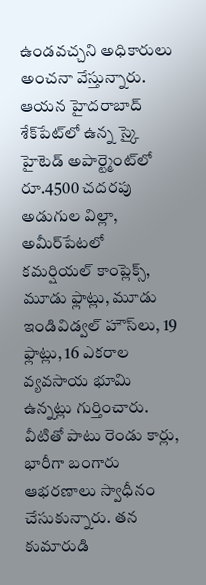ఉండవచ్చని అధికారులు అంచనా వేస్తున్నారు. ఆయన హైదరాబాద్‌ శేక్‌పేట్‌లో ఉన్న స్కై హైటెడ్ అపార్ట్మెంట్‌లో రూ.4500 చదరపు అడుగుల విల్లా, అమీర్‌పేటలో కమర్షియల్ కాంప్లెక్స్, మూడు ఫ్లాట్లు, మూడు ఇండివిడ్వల్ హౌస్‌లు, 19 ఫ్లాట్లు, 16 ఎకరాల వ్యవసాయ భూమి ఉన్నట్లు గుర్తించారు. వీటితో పాటు రెండు కార్లు, భారీగా బంగారు ఆభరణాలు స్వాధీనం చేసుకున్నారు. తన కుమారుడి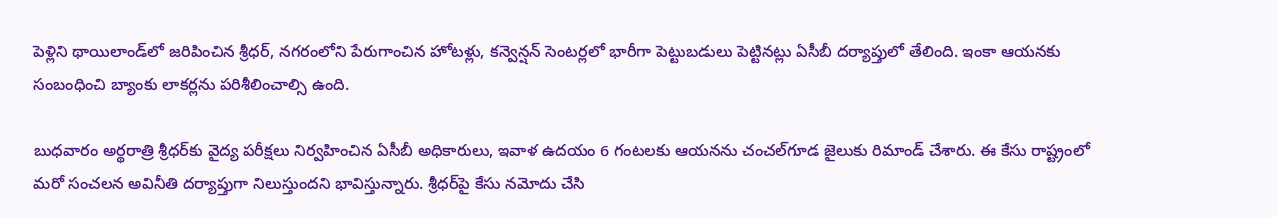పెళ్లిని థాయిలాండ్‌లో జరిపించిన శ్రీధర్, నగరంలోని పేరుగాంచిన హోటళ్లు, కన్వెన్షన్ సెంటర్లలో భారీగా పెట్టుబడులు పెట్టినట్లు ఏసీబీ దర్యాప్తులో తేలింది. ఇంకా ఆయనకు సంబంధించి బ్యాంకు లాకర్లను పరిశీలించాల్సి ఉంది.

బుధవారం అర్థరాత్రి శ్రీధర్‌కు వైద్య పరీక్షలు నిర్వహించిన ఏసీబీ అధికారులు, ఇవాళ ఉదయం 6 గంటలకు ఆయనను చంచల్‌గూడ జైలుకు రిమాండ్ చేశారు. ఈ కేసు రాష్ట్రంలో మరో సంచలన అవినీతి దర్యాప్తుగా నిలుస్తుందని భావిస్తున్నారు. శ్రీధర్‌పై కేసు నమోదు చేసి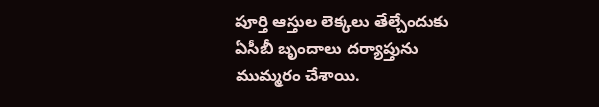పూర్తి ఆస్తుల లెక్కలు తేల్చేందుకు ఏసీబీ బృందాలు దర్యాప్తును ముమ్మరం చేశాయి.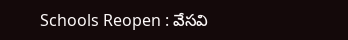Schools Reopen : వేసవి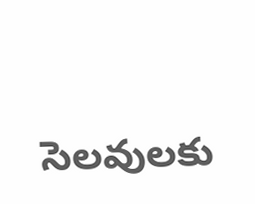సెలవులకు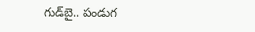గుడ్‌బై.. పండుగ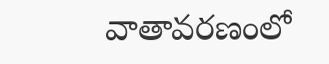వాతావరణంలో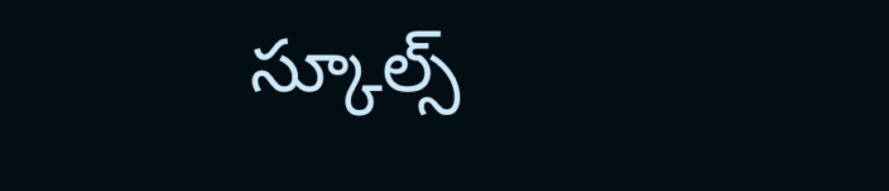స్కూల్స్‌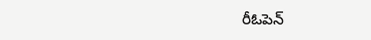రీఓపెన్‌